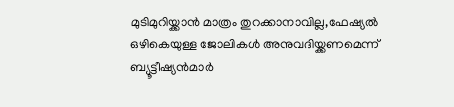മുടിമുറിയ്ക്കാന്‍ മാത്രം തുറക്കാനാവില്ല,ഫേഷ്യല്‍ ഒഴികെയുള്ള ജോലികള്‍ അനുവദിയ്ക്കണമെന്ന് ബ്യൂട്ടീഷ്യന്‍മാര്‍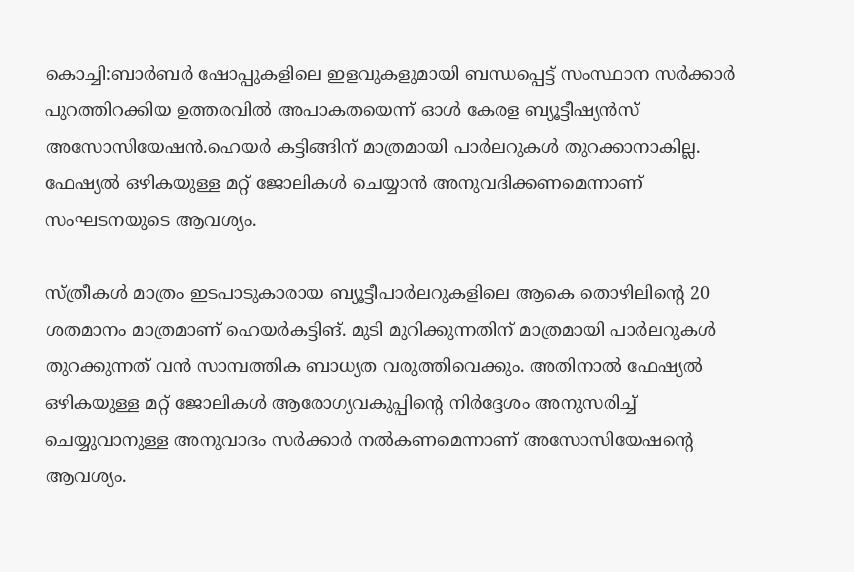കൊച്ചി:ബാര്‍ബര്‍ ഷോപ്പുകളിലെ ഇളവുകളുമായി ബന്ധപ്പെട്ട് സംസ്ഥാന സര്‍ക്കാര്‍ പുറത്തിറക്കിയ ഉത്തരവില്‍ അപാകതയെന്ന് ഓള്‍ കേരള ബ്യൂട്ടീഷ്യന്‍സ് അസോസിയേഷന്‍.ഹെയര്‍ കട്ടിങ്ങിന് മാത്രമായി പാര്‍ലറുകള്‍ തുറക്കാനാകില്ല. ഫേഷ്യല്‍ ഒഴികയുള്ള മറ്റ് ജോലികള്‍ ചെയ്യാന്‍ അനുവദിക്കണമെന്നാണ് സംഘടനയുടെ ആവശ്യം.

സ്ത്രീകള്‍ മാത്രം ഇടപാടുകാരായ ബ്യൂട്ടീപാര്‍ലറുകളിലെ ആകെ തൊഴിലിന്റെ 20 ശതമാനം മാത്രമാണ് ഹെയര്‍കട്ടിങ്. മുടി മുറിക്കുന്നതിന് മാത്രമായി പാര്‍ലറുകള്‍ തുറക്കുന്നത് വന്‍ സാമ്പത്തിക ബാധ്യത വരുത്തിവെക്കും. അതിനാല്‍ ഫേഷ്യല്‍ ഒഴികയുള്ള മറ്റ് ജോലികള്‍ ആരോഗ്യവകുപ്പിന്റെ നിര്‍ദ്ദേശം അനുസരിച്ച് ചെയ്യുവാനുള്ള അനുവാദം സര്‍ക്കാര്‍ നല്‍കണമെന്നാണ് അസോസിയേഷന്റെ ആവശ്യം.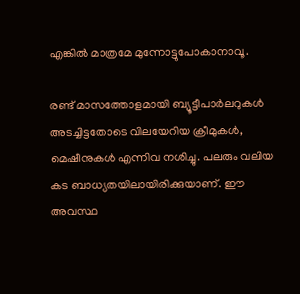എങ്കില്‍ മാത്രമേ മുന്നോട്ടുപോകാനാവൂ.

രണ്ട് മാസത്തോളമായി ബ്യൂട്ടീപാര്‍ലറുകള്‍ അടച്ചിട്ടതോടെ വിലയേറിയ ക്രീമുകള്‍, മെഷീനുകള്‍ എന്നിവ നശിച്ചു. പലരും വലിയ കട ബാധ്യതയിലായിരിക്കുയാണ്. ഈ അവസ്ഥ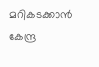മറികടക്കാന്‍ കേന്ദ്ര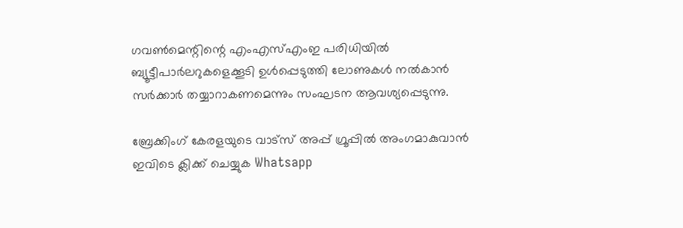ഗവണ്‍മെന്റിന്റെ എംഎസ്എംഇ പരിധിയില്‍ ബ്യൂട്ടീപാര്‍ലറുകളെക്കൂടി ഉള്‍പ്പെടുത്തി ലോണുകള്‍ നല്‍കാന്‍ സര്‍ക്കാര്‍ തയ്യാറാകണമെന്നും സംഘടന ആവശ്യപ്പെടുന്നു.

ബ്രേക്കിംഗ് കേരളയുടെ വാട്സ് അപ്പ് ഗ്രൂപ്പിൽ അംഗമാകുവാൻ ഇവിടെ ക്ലിക്ക് ചെയ്യുക Whatsapp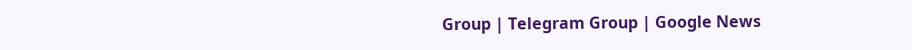Group | Telegram Group | Google News